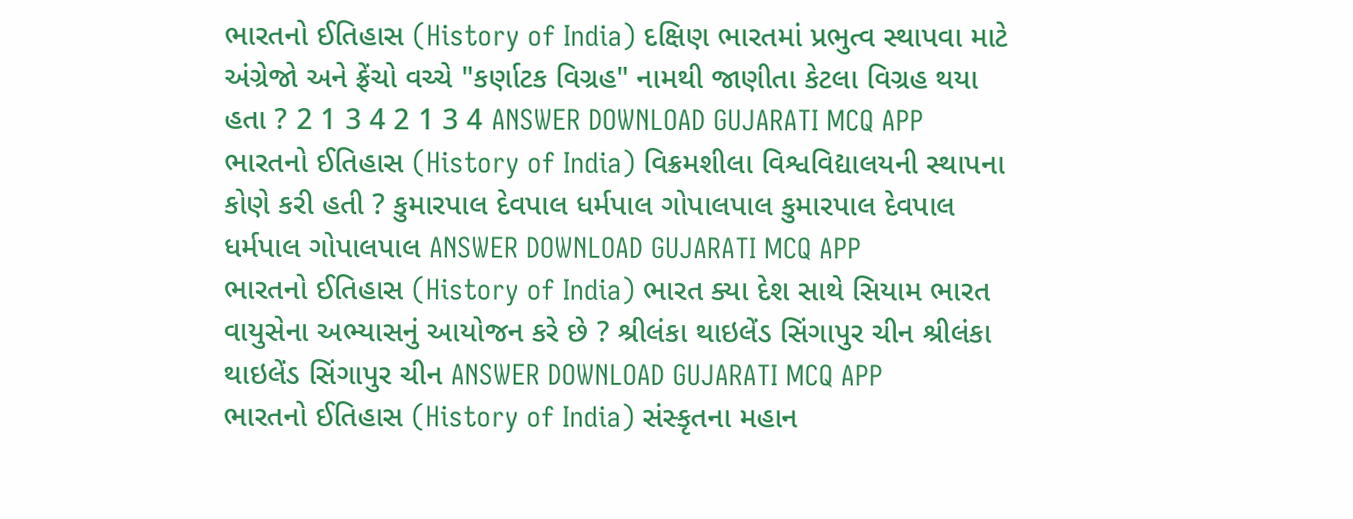ભારતનો ઈતિહાસ (History of India) દક્ષિણ ભારતમાં પ્રભુત્વ સ્થાપવા માટે અંગ્રેજો અને ફ્રેંચો વચ્ચે "કર્ણાટક વિગ્રહ" નામથી જાણીતા કેટલા વિગ્રહ થયા હતા ? 2 1 3 4 2 1 3 4 ANSWER DOWNLOAD GUJARATI MCQ APP
ભારતનો ઈતિહાસ (History of India) વિક્રમશીલા વિશ્વવિદ્યાલયની સ્થાપના કોણે કરી હતી ? કુમારપાલ દેવપાલ ધર્મપાલ ગોપાલપાલ કુમારપાલ દેવપાલ ધર્મપાલ ગોપાલપાલ ANSWER DOWNLOAD GUJARATI MCQ APP
ભારતનો ઈતિહાસ (History of India) ભારત ક્યા દેશ સાથે સિયામ ભારત વાયુસેના અભ્યાસનું આયોજન કરે છે ? શ્રીલંકા થાઇલેંડ સિંગાપુર ચીન શ્રીલંકા થાઇલેંડ સિંગાપુર ચીન ANSWER DOWNLOAD GUJARATI MCQ APP
ભારતનો ઈતિહાસ (History of India) સંસ્કૃતના મહાન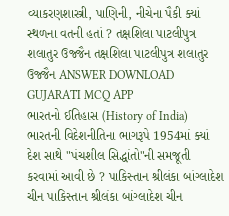વ્યાકરણશાસ્ત્રી, પાણિની, નીચેના પૈકી ક્યાં સ્થળના વતની હતાં ? તક્ષશિલા પાટલીપુત્ર શલાતુર ઉજ્જૈન તક્ષશિલા પાટલીપુત્ર શલાતુર ઉજ્જૈન ANSWER DOWNLOAD GUJARATI MCQ APP
ભારતનો ઈતિહાસ (History of India) ભારતની વિદેશનીતિના ભાગરૂપે 1954માં ક્યાં દેશ સાથે "પંચશીલ સિદ્ધાંતો"ની સમજૂતી કરવામાં આવી છે ? પાકિસ્તાન શ્રીલંકા બાંગ્લાદેશ ચીન પાકિસ્તાન શ્રીલંકા બાંગ્લાદેશ ચીન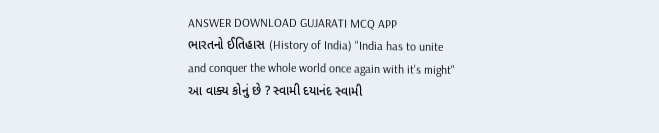ANSWER DOWNLOAD GUJARATI MCQ APP
ભારતનો ઈતિહાસ (History of India) "India has to unite and conquer the whole world once again with it's might" આ વાક્ય કોનું છે ? સ્વામી દયાનંદ સ્વામી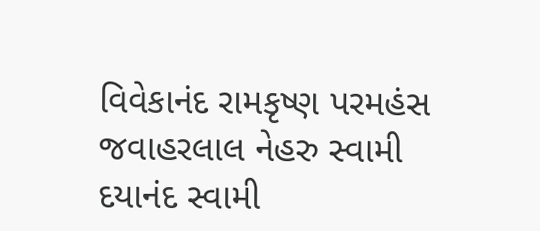વિવેકાનંદ રામકૃષ્ણ પરમહંસ જવાહરલાલ નેહરુ સ્વામી દયાનંદ સ્વામી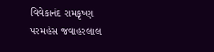વિવેકાનંદ રામકૃષ્ણ પરમહંસ જવાહરલાલ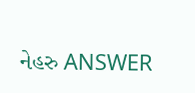નેહરુ ANSWER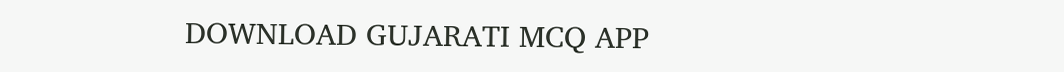DOWNLOAD GUJARATI MCQ APP